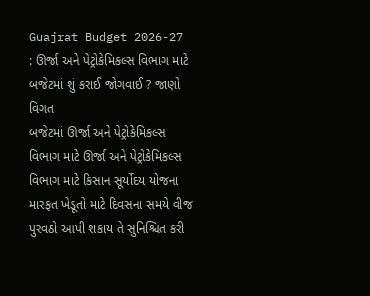Guajrat Budget 2026-27 : ઊર્જા અને પેટ્રોકેમિકલ્સ વિભાગ માટે બજેટમાં શું કરાઈ જોગવાઈ ? જાણો વિગત
બજેટમાં ઊર્જા અને પેટ્રોકેમિકલ્સ વિભાગ માટે ઊર્જા અને પેટ્રોકેમિકલ્સ વિભાગ માટે કિસાન સૂર્યોદય યોજના મારફત ખેડૂતો માટે દિવસના સમયે વીજ પુરવઠો આપી શકાય તે સુનિશ્ચિત કરી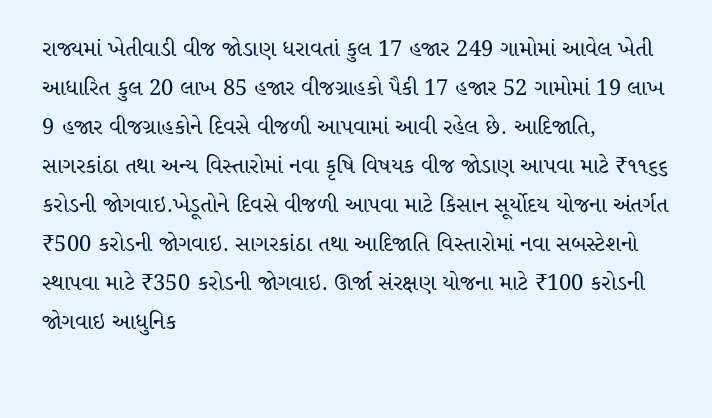રાજ્યમાં ખેતીવાડી વીજ જોડાણ ધરાવતાં કુલ 17 હજાર 249 ગામોમાં આવેલ ખેતી આધારિત કુલ 20 લાખ 85 હજાર વીજગ્રાહકો પૈકી 17 હજાર 52 ગામોમાં 19 લાખ 9 હજાર વીજગ્રાહકોને દિવસે વીજળી આપવામાં આવી રહેલ છે. આદિજાતિ, સાગરકાંઠા તથા અન્ય વિસ્તારોમાં નવા કૃષિ વિષયક વીજ જોડાણ આપવા માટે ₹૧૧૬૬ કરોડની જોગવાઇ.ખેડૂતોને દિવસે વીજળી આપવા માટે કિસાન સૂર્યોદય યોજના અંતર્ગત ₹500 કરોડની જોગવાઇ. સાગરકાંઠા તથા આદિજાતિ વિસ્તારોમાં નવા સબસ્ટેશનો સ્થાપવા માટે ₹350 કરોડની જોગવાઇ. ઊર્જા સંરક્ષણ યોજના માટે ₹100 કરોડની જોગવાઇ આધુનિક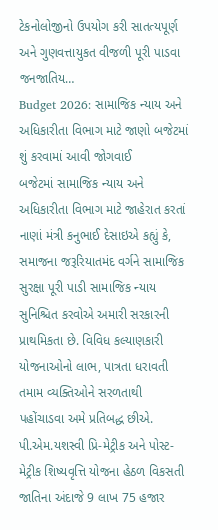ટેકનોલોજીનો ઉપયોગ કરી સાતત્યપૂર્ણ અને ગુણવત્તાયુકત વીજળી પૂરી પાડવા જનજાતિય…
Budget 2026: સામાજિક ન્યાય અને અધિકારીતા વિભાગ માટે જાણો બજેટમાં શું કરવામાં આવી જોગવાઈ
બજેટમાં સામાજિક ન્યાય અને અધિકારીતા વિભાગ માટે જાહેરાત કરતાં નાણાં મંત્રી કનુભાઈ દેસાઇએ કહ્યું કે, સમાજના જરૂરિયાતમંદ વર્ગને સામાજિક સુરક્ષા પૂરી પાડી સામાજિક ન્યાય સુનિશ્ચિત કરવોએ અમારી સરકારની પ્રાથમિકતા છે. વિવિધ કલ્યાણકારી યોજનાઓનો લાભ, પાત્રતા ધરાવતી તમામ વ્યક્તિઓને સરળતાથી પહોંચાડવા અમે પ્રતિબદ્ધ છીએ. પી.એમ.યશસ્વી પ્રિ-મેટ્રીક અને પોસ્ટ-મેટ્રીક શિષ્યવૃત્તિ યોજના હેઠળ વિકસતી જાતિના અંદાજે 9 લાખ 75 હજાર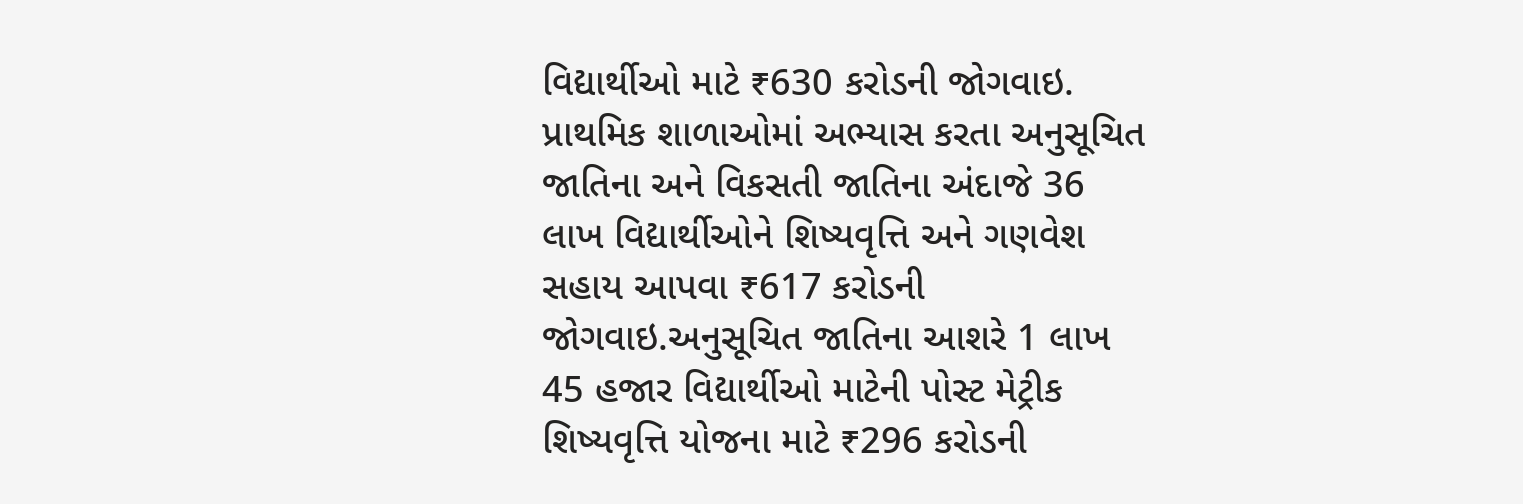વિદ્યાર્થીઓ માટે ₹630 કરોડની જોગવાઇ. પ્રાથમિક શાળાઓમાં અભ્યાસ કરતા અનુસૂચિત જાતિના અને વિકસતી જાતિના અંદાજે 36 લાખ વિદ્યાર્થીઓને શિષ્યવૃત્તિ અને ગણવેશ સહાય આપવા ₹617 કરોડની જોગવાઇ.અનુસૂચિત જાતિના આશરે 1 લાખ 45 હજાર વિદ્યાર્થીઓ માટેની પોસ્ટ મેટ્રીક શિષ્યવૃત્તિ યોજના માટે ₹296 કરોડની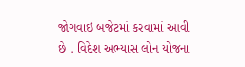જોગવાઇ બજેટમાં કરવામાં આવી છે . વિદેશ અભ્યાસ લોન યોજના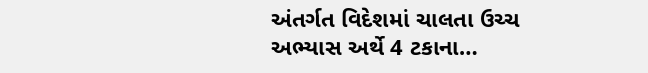અંતર્ગત વિદેશમાં ચાલતા ઉચ્ચ અભ્યાસ અર્થે 4 ટકાના…